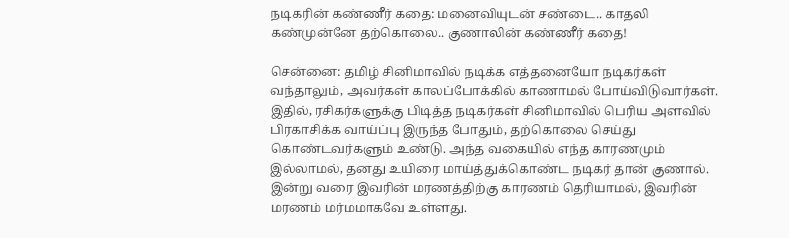நடிகரின் கண்ணீர் கதை: மனைவியுடன் சண்டை.. காதலி கண்முன்னே தற்கொலை.. குணாலின் கண்ணீர் கதை!

சென்னை: தமிழ் சினிமாவில் நடிக்க எத்தனையோ நடிகர்கள் வந்தாலும், அவர்கள் காலப்போக்கில் காணாமல் போய்விடுவார்கள். இதில், ரசிகர்களுக்கு பிடித்த நடிகர்கள் சினிமாவில் பெரிய அளவில் பிரகாசிக்க வாய்ப்பு இருந்த போதும், தற்கொலை செய்து கொண்டவர்களும் உண்டு. அந்த வகையில் எந்த காரணமும் இல்லாமல், தனது உயிரை மாய்த்துக்கொண்ட நடிகர் தான் குணால். இன்று வரை இவரின் மரணத்திற்கு காரணம் தெரியாமல், இவரின் மரணம் மர்மமாகவே உள்ளது.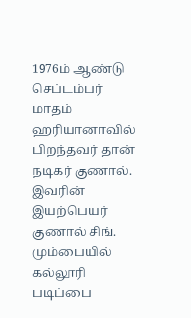1976ம் ஆண்டு செப்டம்பர் மாதம் ஹரியானாவில் பிறந்தவர் தான் நடிகர் குணால். இவரின் இயற்பெயர் குணால் சிங். மும்பையில் கல்லூரி படிப்பை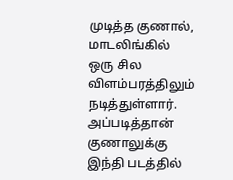முடித்த குணால், மாடலிங்கில் ஒரு சில விளம்பரத்திலும் நடித்துள்ளார். அப்படித்தான் குணாலுக்கு இந்தி படத்தில்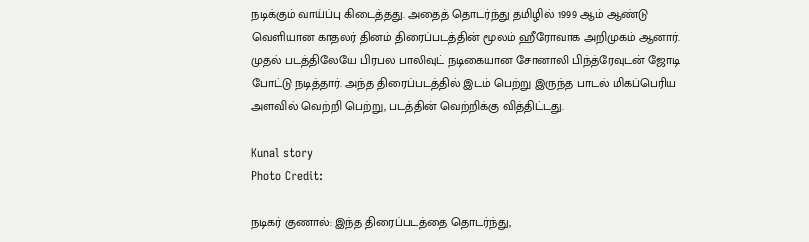நடிக்கும் வாய்ப்பு கிடைத்தது. அதைத் தொடர்ந்து தமிழில் 1999 ஆம் ஆண்டு வெளியான காதலர் தினம் திரைப்படத்தின் மூலம் ஹீரோவாக அறிமுகம் ஆனார்.
முதல் படத்திலேயே பிரபல பாலிவுட் நடிகையான சோனாலி பிந்த்ரேவுடன் ஜோடி போட்டு நடித்தார். அந்த திரைப்படத்தில் இடம் பெற்று இருந்த பாடல் மிகப்பெரிய அளவில் வெற்றி பெற்று, படத்தின் வெற்றிக்கு வித்திட்டது.

Kunal story
Photo Credit:

நடிகர் குணால்: இந்த திரைப்படத்தை தொடர்ந்து,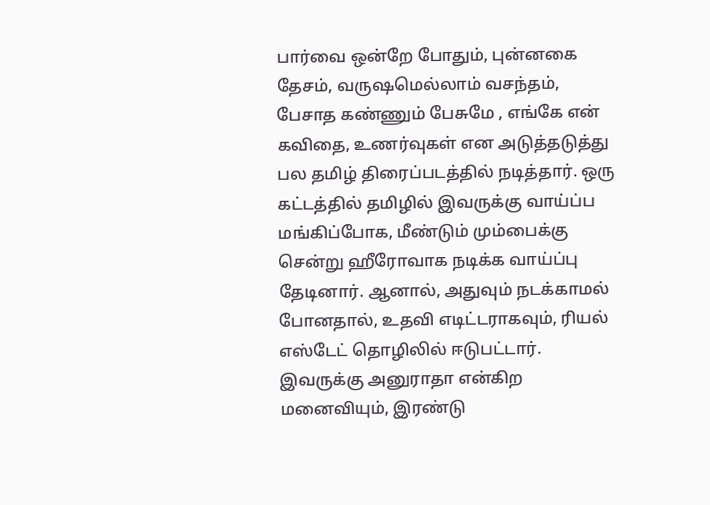பார்வை ஒன்றே போதும், புன்னகை தேசம், வருஷமெல்லாம் வசந்தம், பேசாத கண்ணும் பேசுமே , எங்கே என் கவிதை, உணர்வுகள் என அடுத்தடுத்து பல தமிழ் திரைப்படத்தில் நடித்தார். ஒரு கட்டத்தில் தமிழில் இவருக்கு வாய்ப்ப மங்கிப்போக, மீண்டும் மும்பைக்கு சென்று ஹீரோவாக நடிக்க வாய்ப்பு தேடினார். ஆனால், அதுவும் நடக்காமல் போனதால், உதவி எடிட்டராகவும், ரியல் எஸ்டேட் தொழிலில் ஈடுபட்டார். இவருக்கு அனுராதா என்கிற மனைவியும், இரண்டு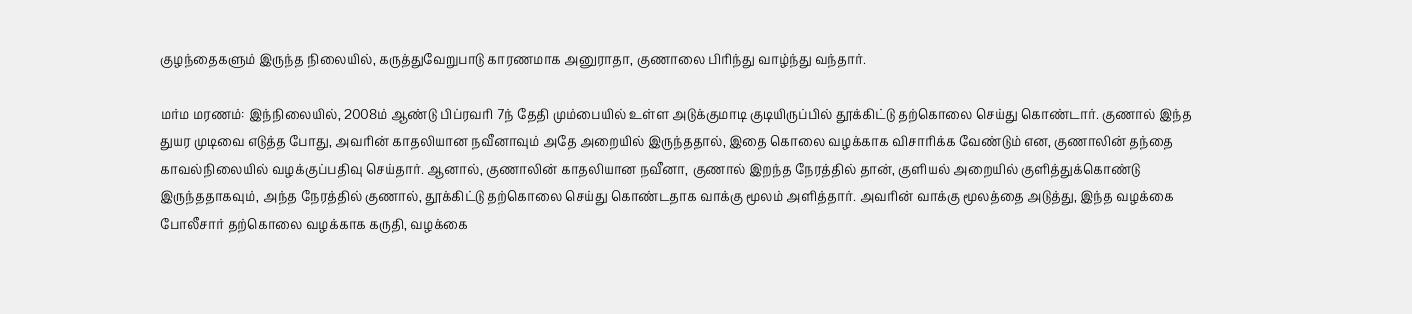குழந்தைகளும் இருந்த நிலையில், கருத்துவேறுபாடு காரணமாக அனுராதா, குணாலை பிரிந்து வாழ்ந்து வந்தார்.

மர்ம மரணம்: இந்நிலையில், 2008ம் ஆண்டு பிப்ரவரி 7ந் தேதி மும்பையில் உள்ள அடுக்குமாடி குடியிருப்பில் தூக்கிட்டு தற்கொலை செய்து கொண்டார். குணால் இந்த துயர முடிவை எடுத்த போது, அவரின் காதலியான நவீனாவும் அதே அறையில் இருந்ததால், இதை கொலை வழக்காக விசாரிக்க வேண்டும் என, குணாலின் தந்தை காவல்நிலையில் வழக்குப்பதிவு செய்தார். ஆனால், குணாலின் காதலியான நவீனா, குணால் இறந்த நேரத்தில் தான், குளியல் அறையில் குளித்துக்கொண்டு இருந்ததாகவும், அந்த நேரத்தில் குணால், தூக்கிட்டு தற்கொலை செய்து கொண்டதாக வாக்கு மூலம் அளித்தார். அவரின் வாக்கு மூலத்தை அடுத்து, இந்த வழக்கை போலீசார் தற்கொலை வழக்காக கருதி, வழக்கை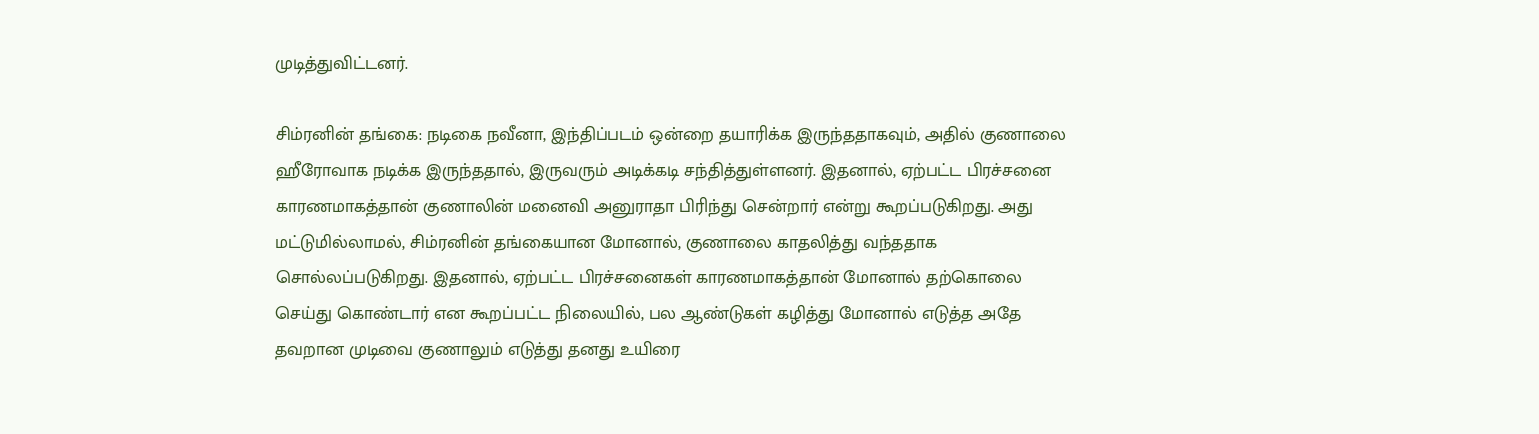முடித்துவிட்டனர்.

சிம்ரனின் தங்கை: நடிகை நவீனா, இந்திப்படம் ஒன்றை தயாரிக்க இருந்ததாகவும், அதில் குணாலை ஹீரோவாக நடிக்க இருந்ததால், இருவரும் அடிக்கடி சந்தித்துள்ளனர். இதனால், ஏற்பட்ட பிரச்சனை காரணமாகத்தான் குணாலின் மனைவி அனுராதா பிரிந்து சென்றார் என்று கூறப்படுகிறது. அது மட்டுமில்லாமல், சிம்ரனின் தங்கையான மோனால், குணாலை காதலித்து வந்ததாக சொல்லப்படுகிறது. இதனால், ஏற்பட்ட பிரச்சனைகள் காரணமாகத்தான் மோனால் தற்கொலை செய்து கொண்டார் என கூறப்பட்ட நிலையில், பல ஆண்டுகள் கழித்து மோனால் எடுத்த அதே தவறான முடிவை குணாலும் எடுத்து தனது உயிரை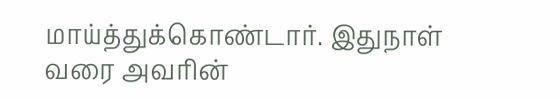மாய்த்துக்கொண்டார். இதுநாள் வரை அவரின்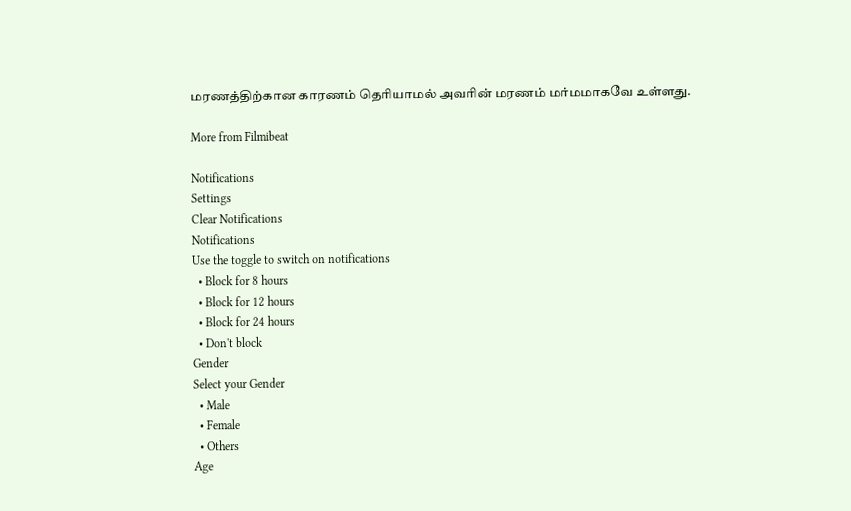மரணத்திற்கான காரணம் தெரியாமல் அவரின் மரணம் மர்மமாகவே உள்ளது.

More from Filmibeat

Notifications
Settings
Clear Notifications
Notifications
Use the toggle to switch on notifications
  • Block for 8 hours
  • Block for 12 hours
  • Block for 24 hours
  • Don't block
Gender
Select your Gender
  • Male
  • Female
  • Others
Age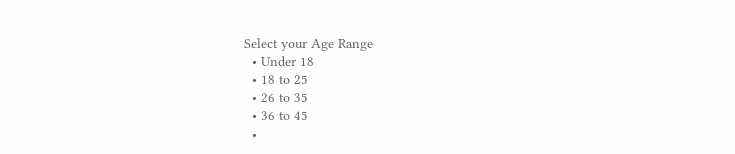Select your Age Range
  • Under 18
  • 18 to 25
  • 26 to 35
  • 36 to 45
  •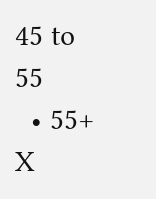45 to 55
  • 55+
X